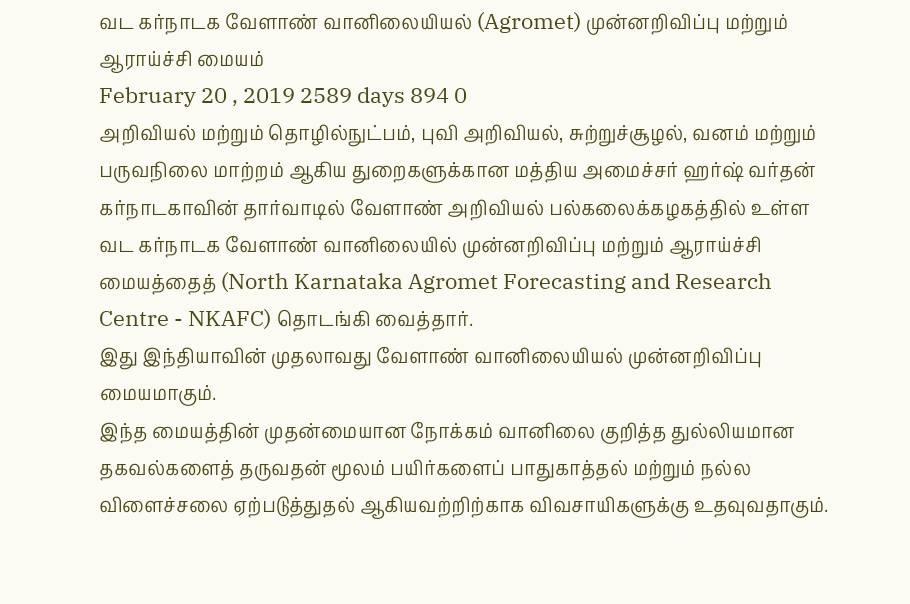வட கர்நாடக வேளாண் வானிலையியல் (Agromet) முன்னறிவிப்பு மற்றும் ஆராய்ச்சி மையம்
February 20 , 2019 2589 days 894 0
அறிவியல் மற்றும் தொழில்நுட்பம், புவி அறிவியல், சுற்றுச்சூழல், வனம் மற்றும் பருவநிலை மாற்றம் ஆகிய துறைகளுக்கான மத்திய அமைச்சர் ஹர்ஷ் வர்தன் கர்நாடகாவின் தார்வாடில் வேளாண் அறிவியல் பல்கலைக்கழகத்தில் உள்ள வட கர்நாடக வேளாண் வானிலையில் முன்னறிவிப்பு மற்றும் ஆராய்ச்சி மையத்தைத் (North Karnataka Agromet Forecasting and Research Centre - NKAFC) தொடங்கி வைத்தார்.
இது இந்தியாவின் முதலாவது வேளாண் வானிலையியல் முன்னறிவிப்பு மையமாகும்.
இந்த மையத்தின் முதன்மையான நோக்கம் வானிலை குறித்த துல்லியமான தகவல்களைத் தருவதன் மூலம் பயிர்களைப் பாதுகாத்தல் மற்றும் நல்ல விளைச்சலை ஏற்படுத்துதல் ஆகியவற்றிற்காக விவசாயிகளுக்கு உதவுவதாகும்.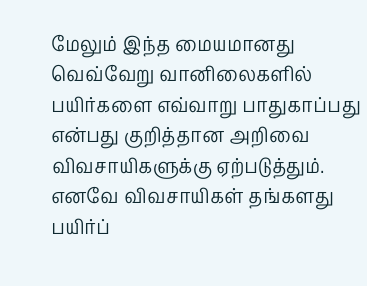மேலும் இந்த மையமானது வெவ்வேறு வானிலைகளில் பயிர்களை எவ்வாறு பாதுகாப்பது என்பது குறித்தான அறிவை விவசாயிகளுக்கு ஏற்படுத்தும். எனவே விவசாயிகள் தங்களது பயிர்ப்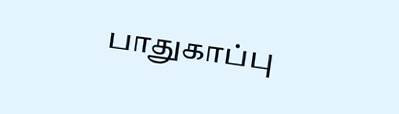பாதுகாப்பு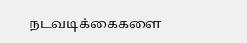நடவடிக்கைகளை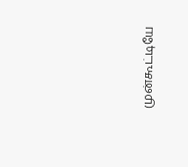முன்கூட்டியே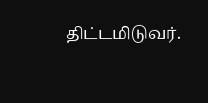திட்டமிடுவர்.